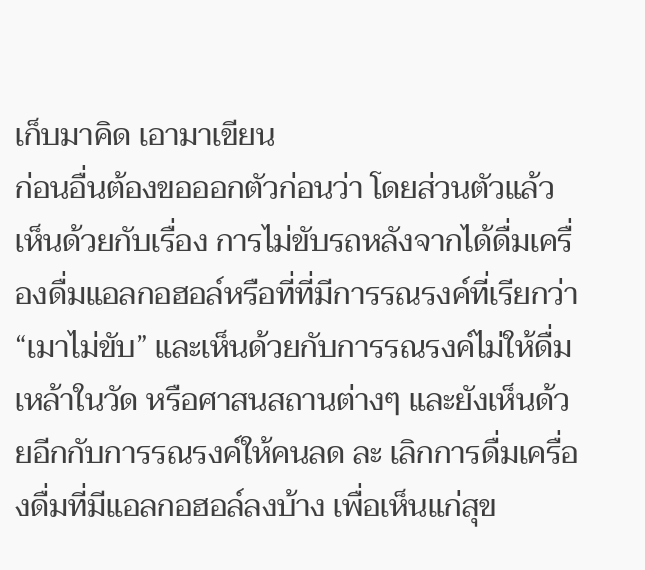เก็บมาคิด เอามาเขียน
ก่อนอื่นต้องขอออกตัวก่อนว่า โดยส่วนตัวแล้ว เห็นด้วยกับเรื่อง การไม่ขับรถหลังจากได้ดื่มเครื่องดื่มแอลกอฮอล์หรือที่ที่มีการรณรงค์ที่เรียกว่า “เมาไม่ขับ” และเห็นด้วยกับการรณรงค์ไม่ให้ดื่มเหล้าในวัด หรือศาสนสถานต่างๆ และยังเห็นด้วยอีกกับการรณรงค์ให้คนลด ละ เลิกการดื่มเครื่องดื่มที่มีแอลกอฮอล์ลงบ้าง เพื่อเห็นแก่สุข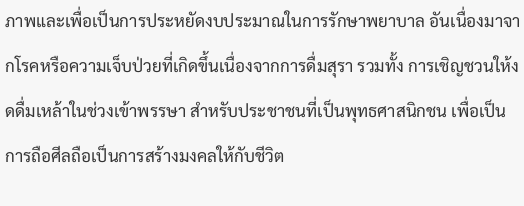ภาพและเพื่อเป็นการประหยัดงบประมาณในการรักษาพยาบาล อันเนื่องมาจากโรคหรือความเจ็บป่วยที่เกิดขึ้นเนื่องจากการดื่มสุรา รวมทั้ง การเชิญชวนให้งดดื่มเหล้าในช่วงเข้าพรรษา สำหรับประชาชนที่เป็นพุทธศาสนิกชน เพื่อเป็นการถือศีลถือเป็นการสร้างมงคลให้กับชีวิต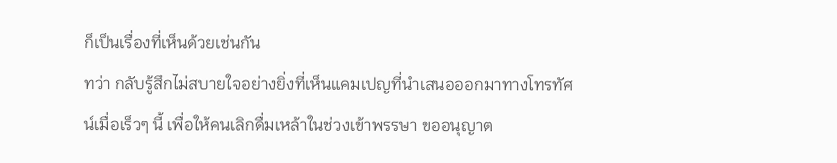ก็เป็นเรื่องที่เห็นด้วยเช่นกัน
ทว่า กลับรู้สึกไม่สบายใจอย่างยิ่งที่เห็นแคมเปญที่นำเสนอออกมาทางโทรทัศน์เมื่อเร็วๆ นี้ เพื่อให้คนเลิกดื่มเหล้าในช่วงเข้าพรรษา ขออนุญาต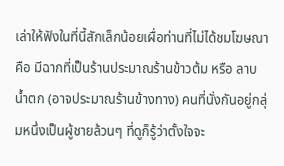เล่าให้ฟังในที่นี้สักเล็กน้อยเผื่อท่านที่ไม่ได้ชมโฆษณา คือ มีฉากที่เป็นร้านประมาณร้านข้าวต้ม หรือ ลาบ น้ำตก (อาจประมาณร้านข้างทาง) คนที่นั่งกันอยู่กลุ่มหนึ่งเป็นผู้ชายล้วนๆ ที่ดูก็รู้ว่าตั้งใจจะ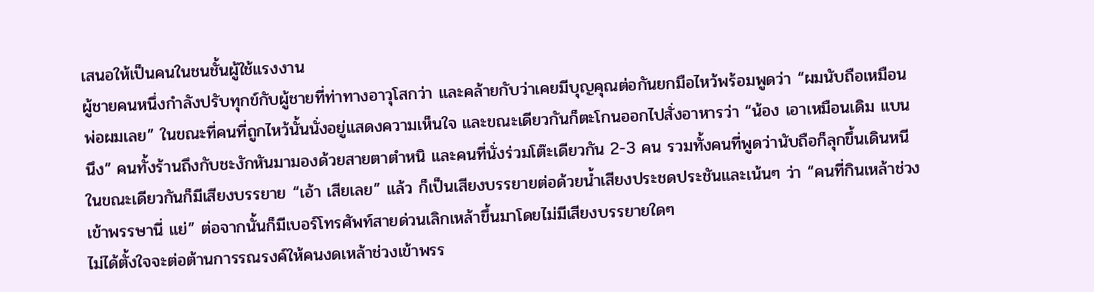เสนอให้เป็นคนในชนชั้นผู้ใช้แรงงาน
ผู้ชายคนหนึ่งกำลังปรับทุกข์กับผู้ชายที่ท่าทางอาวุโสกว่า และคล้ายกับว่าเคยมีบุญคุณต่อกันยกมือไหว้พร้อมพูดว่า “ผมนับถือเหมือนพ่อผมเลย” ในขณะที่คนที่ถูกไหว้นั้นนั่งอยู่แสดงความเห็นใจ และขณะเดียวกันก็ตะโกนออกไปสั่งอาหารว่า “น้อง เอาเหมือนเดิม แบนนึง” คนทั้งร้านถึงกับชะงักหันมามองด้วยสายตาตำหนิ และคนที่นั่งร่วมโต๊ะเดียวกัน 2-3 คน รวมทั้งคนที่พูดว่านับถือก็ลุกขึ้นเดินหนี ในขณะเดียวกันก็มีเสียงบรรยาย “เอ้า เสียเลย” แล้ว ก็เป็นเสียงบรรยายต่อด้วยน้ำเสียงประชดประชันและเน้นๆ ว่า “คนที่กินเหล้าช่วงเข้าพรรษานี่ แย่” ต่อจากนั้นก็มีเบอร์โทรศัพท์สายด่วนเลิกเหล้าขึ้นมาโดยไม่มีเสียงบรรยายใดๆ
ไม่ได้ตั้งใจจะต่อต้านการรณรงค์ให้คนงดเหล้าช่วงเข้าพรร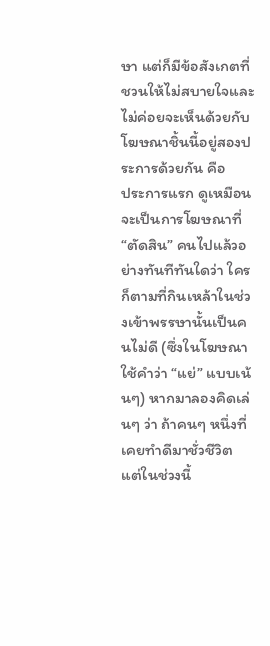ษา แต่ก็มีข้อสังเกตที่ชวนให้ไม่สบายใจและไม่ค่อยจะเห็นด้วยกับโฆษณาชิ้นนี้อยู่สองประการด้วยกัน คือ
ประการแรก ดูเหมือนจะเป็นการโฆษณาที่ “ตัดสิน” คนไปแล้วอย่างทันทีทันใดว่า ใครก็ตามที่กินเหล้าในช่วงเข้าพรรษานั้นเป็นคนไม่ดี (ซึ่งในโฆษณาใช้คำว่า “แย่” แบบเน้นๆ) หากมาลองคิดเล่นๆ ว่า ถ้าคนๆ หนึ่งที่เคยทำดีมาชั่วชีวิต แต่ในช่วงนี้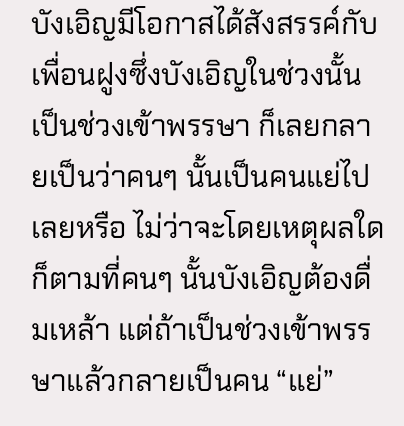บังเอิญมีโอกาสได้สังสรรค์กับเพื่อนฝูงซึ่งบังเอิญในช่วงนั้นเป็นช่วงเข้าพรรษา ก็เลยกลายเป็นว่าคนๆ นั้นเป็นคนแย่ไปเลยหรือ ไม่ว่าจะโดยเหตุผลใดก็ตามที่คนๆ นั้นบังเอิญต้องดื่มเหล้า แต่ถ้าเป็นช่วงเข้าพรรษาแล้วกลายเป็นคน “แย่”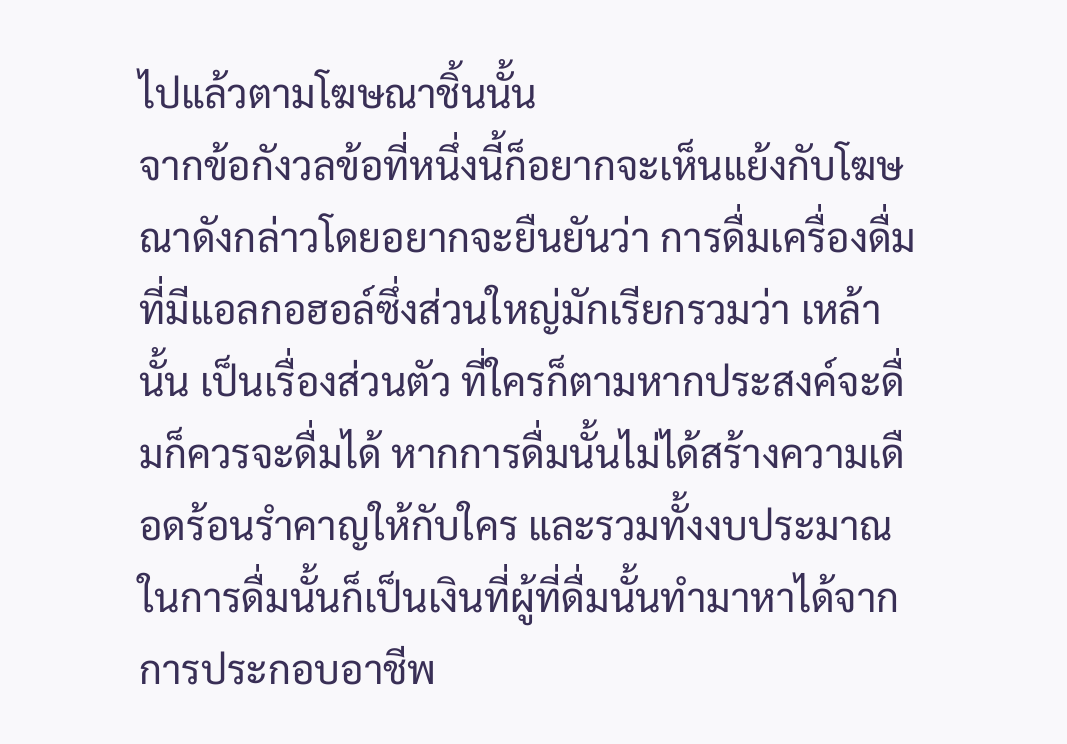ไปแล้วตามโฆษณาชิ้นนั้น
จากข้อกังวลข้อที่หนึ่งนี้ก็อยากจะเห็นแย้งกับโฆษณาดังกล่าวโดยอยากจะยืนยันว่า การดื่มเครื่องดื่มที่มีแอลกอฮอล์ซึ่งส่วนใหญ่มักเรียกรวมว่า เหล้านั้น เป็นเรื่องส่วนตัว ที่ใครก็ตามหากประสงค์จะดื่มก็ควรจะดื่มได้ หากการดื่มนั้นไม่ได้สร้างความเดือดร้อนรำคาญให้กับใคร และรวมทั้งงบประมาณในการดื่มนั้นก็เป็นเงินที่ผู้ที่ดื่มนั้นทำมาหาได้จากการประกอบอาชีพ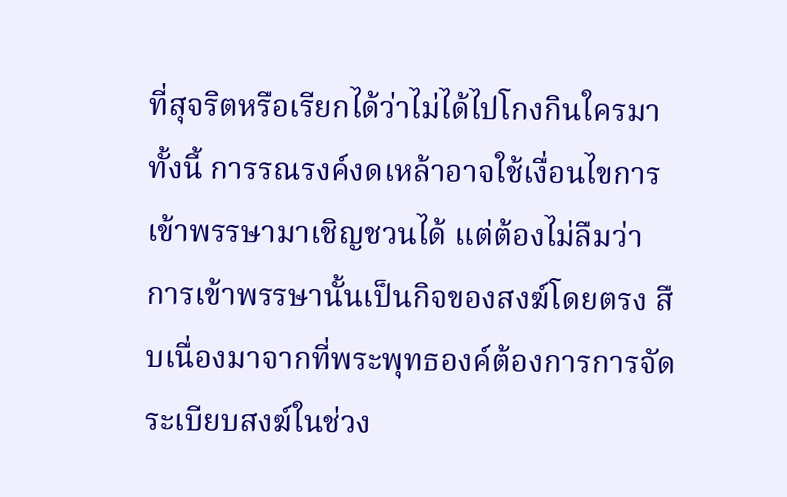ที่สุจริตหรือเรียกได้ว่าไม่ได้ไปโกงกินใครมา ทั้งนี้ การรณรงค์งดเหล้าอาจใช้เงื่อนไขการเข้าพรรษามาเชิญชวนได้ แต่ต้องไม่ลืมว่า การเข้าพรรษานั้นเป็นกิจของสงฆ์โดยตรง สืบเนื่องมาจากที่พระพุทธองค์ต้องการการจัดระเบียบสงฆ์ในช่วง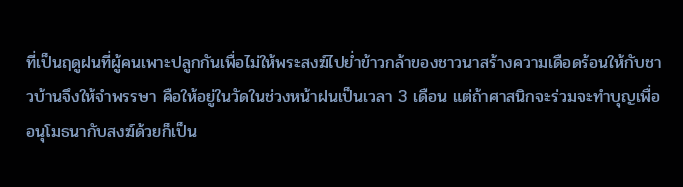ที่เป็นฤดูฝนที่ผู้คนเพาะปลูกกันเพื่อไม่ให้พระสงฆ์ไปย่ำข้าวกล้าของชาวนาสร้างความเดือดร้อนให้กับชาวบ้านจึงให้จำพรรษา คือให้อยู่ในวัดในช่วงหน้าฝนเป็นเวลา 3 เดือน แต่ถ้าศาสนิกจะร่วมจะทำบุญเพื่ออนุโมธนากับสงฆ์ด้วยก็เป็น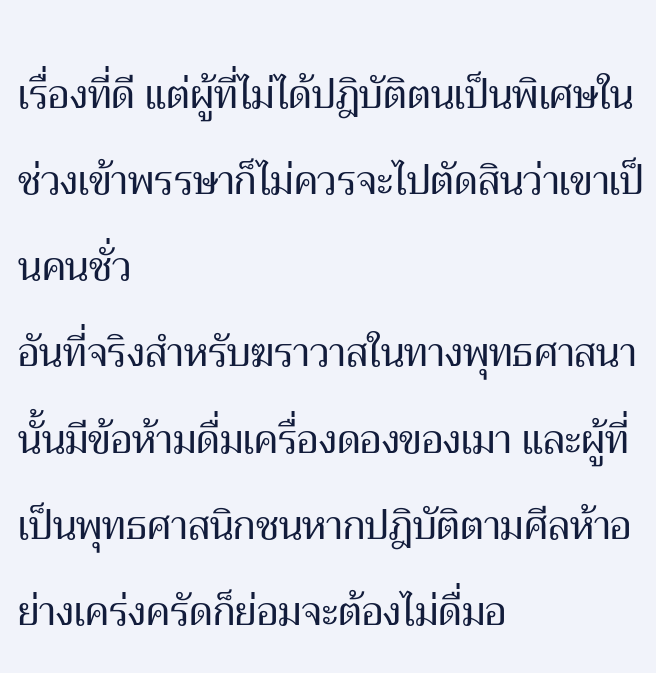เรื่องที่ดี แต่ผู้ที่ไม่ได้ปฎิบัติตนเป็นพิเศษในช่วงเข้าพรรษาก็ไม่ควรจะไปตัดสินว่าเขาเป็นคนชั่ว
อันที่จริงสำหรับฆราวาสในทางพุทธศาสนานั้นมีข้อห้ามดื่มเครื่องดองของเมา และผู้ที่เป็นพุทธศาสนิกชนหากปฎิบัติตามศีลห้าอย่างเคร่งครัดก็ย่อมจะต้องไม่ดื่มอ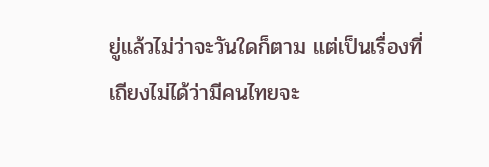ยู่แล้วไม่ว่าจะวันใดก็ตาม แต่เป็นเรื่องที่เถียงไม่ได้ว่ามีคนไทยจะ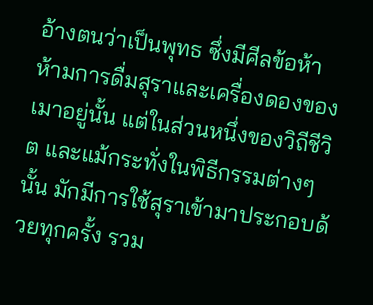อ้างตนว่าเป็นพุทธ ซึ่งมีศีลข้อห้า ห้ามการดื่มสุราและเครื่องดองของเมาอยู่นั้น แต่ในส่วนหนึ่งของวิถีชีวิต และแม้กระทั่งในพิธีกรรมต่างๆ นั้น มักมีการใช้สุราเข้ามาประกอบด้วยทุกครั้ง รวม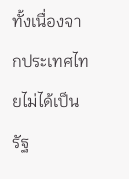ทั้งเนื่องจากประเทศไทยไม่ได้เป็นรัฐ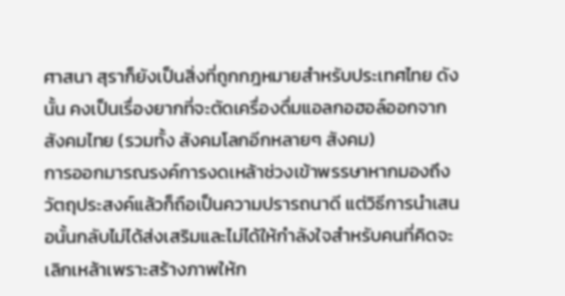ศาสนา สุราก็ยังเป็นสิ่งที่ถูกกฎหมายสำหรับประเทศไทย ดังนั้น คงเป็นเรื่องยากที่จะตัดเครื่องดื่มแอลกอฮอล์ออกจากสังคมไทย (รวมทั้ง สังคมโลกอีกหลายๆ สังคม)
การออกมารณรงค์การงดเหล้าช่วงเข้าพรรษาหากมองถึงวัตถุประสงค์แล้วก็ถือเป็นความปรารถนาดี แต่วิธีการนำเสนอนั้นกลับไม่ได้ส่งเสริมและไม่ได้ให้กำลังใจสำหรับคนที่คิดจะเลิกเหล้าเพราะสร้างภาพให้ก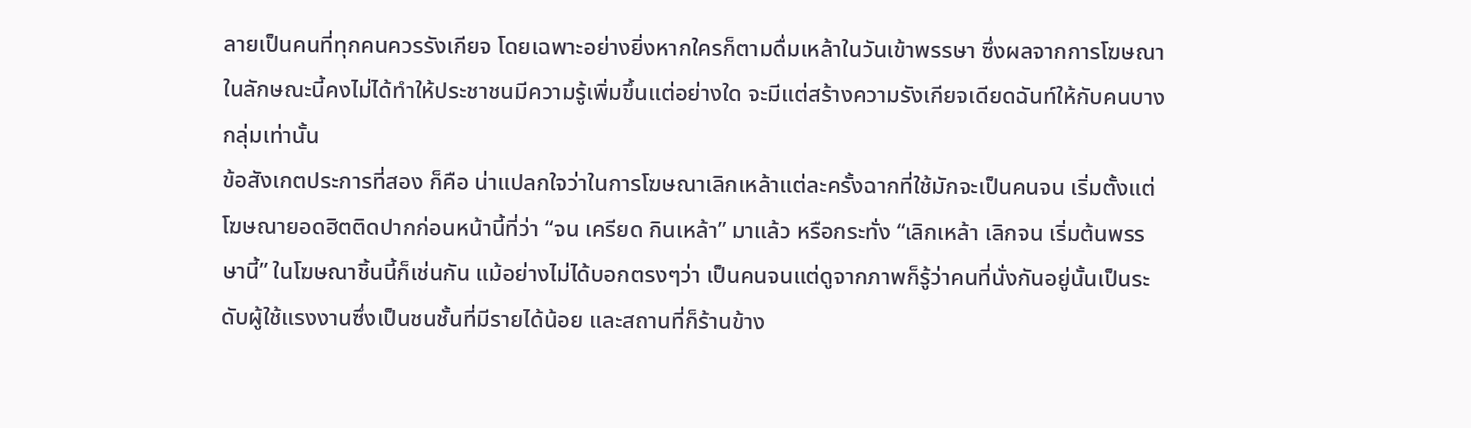ลายเป็นคนที่ทุกคนควรรังเกียจ โดยเฉพาะอย่างยิ่งหากใครก็ตามดื่มเหล้าในวันเข้าพรรษา ซึ่งผลจากการโฆษณาในลักษณะนี้คงไม่ได้ทำให้ประชาชนมีความรู้เพิ่มขึ้นแต่อย่างใด จะมีแต่สร้างความรังเกียจเดียดฉันท์ให้กับคนบางกลุ่มเท่านั้น
ข้อสังเกตประการที่สอง ก็คือ น่าแปลกใจว่าในการโฆษณาเลิกเหล้าแต่ละครั้งฉากที่ใช้มักจะเป็นคนจน เริ่มตั้งแต่โฆษณายอดฮิตติดปากก่อนหน้านี้ที่ว่า “จน เครียด กินเหล้า” มาแล้ว หรือกระทั่ง “เลิกเหล้า เลิกจน เริ่มต้นพรรษานี้” ในโฆษณาชิ้นนี้ก็เช่นกัน แม้อย่างไม่ได้บอกตรงๆว่า เป็นคนจนแต่ดูจากภาพก็รู้ว่าคนที่นั่งกันอยู่นั้นเป็นระดับผู้ใช้แรงงานซึ่งเป็นชนชั้นที่มีรายได้น้อย และสถานที่ก็ร้านข้าง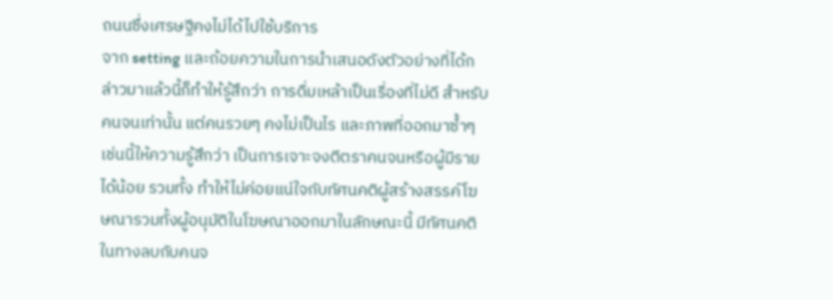ถนนซึ่งเศรษฐีคงไม่ได้ไปใช้บริการ
จาก setting และถ้อยความในการนำเสนอดังตัวอย่างที่ได้กล่าวมาแล้วนี้ก็ทำให้รู้สึกว่า การดื่มเหล้าเป็นเรื่องที่ไม่ดี สำหรับคนจนเท่านั้น แต่คนรวยๆ คงไม่เป็นไร และภาพที่ออกมาซ้ำๆ เช่นนี้ให้ความรู้สึกว่า เป็นการเจาะจงตีตราคนจนหรือผู้มีรายได้น้อย รวมทั้ง ทำให้ไม่ค่อยแน่ใจกับทัศนคติผู้สร้างสรรค์โฆษณารวมทั้งผู้อนุมัติในโฆษณาออกมาในลักษณะนี้ มีทัศนคติในทางลบกับคนจ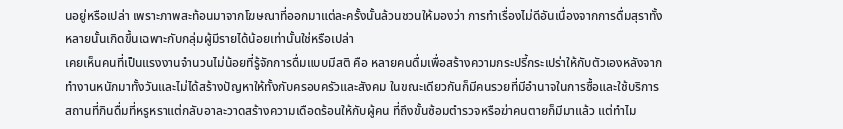นอยู่หรือเปล่า เพราะภาพสะท้อนมาจากโฆษณาที่ออกมาแต่ละครั้งนั้นล้วนชวนให้มองว่า การทำเรื่องไม่ดีอันเนื่องจากการดื่มสุราทั้งหลายนั้นเกิดขึ้นเฉพาะกับกลุ่มผู้มีรายได้น้อยเท่านั้นใช่หรือเปล่า
เคยเห็นคนที่เป็นแรงงานจำนวนไม่น้อยที่รู้จักการดื่มแบบมีสติ คือ หลายคนดื่มเพื่อสร้างความกระปรี้กระเปร่าให้กับตัวเองหลังจากทำงานหนักมาทั้งวันและไม่ได้สร้างปัญหาให้ทั้งกับครอบครัวและสังคม ในขณะเดียวกันก็มีคนรวยที่มีอำนาจในการซื้อและใช้บริการสถานที่กินดื่มที่หรูหราแต่กลับอาละวาดสร้างความเดือดร้อนให้กับผู้คน ที่ถึงขั้นซ้อมตำรวจหรือฆ่าคนตายก็มีมาแล้ว แต่ทำไม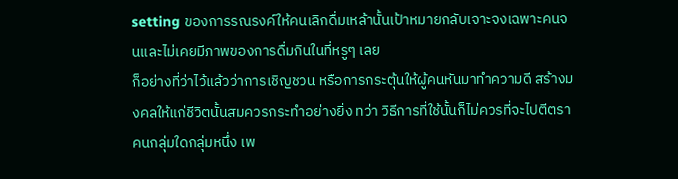setting ของการรณรงค์ให้คนเลิกดื่มเหล้านั้นเป้าหมายกลับเจาะจงเฉพาะคนจนและไม่เคยมีภาพของการดื่มกินในที่หรูๆ เลย
ก็อย่างที่ว่าไว้แล้วว่าการเชิญชวน หรือการกระตุ้นให้ผู้คนหันมาทำความดี สร้างมงคลให้แก่ชีวิตนั้นสมควรกระทำอย่างยิ่ง ทว่า วิธีการที่ใช้นั้นก็ไม่ควรที่จะไปตีตราคนกลุ่มใดกลุ่มหนึ่ง เพ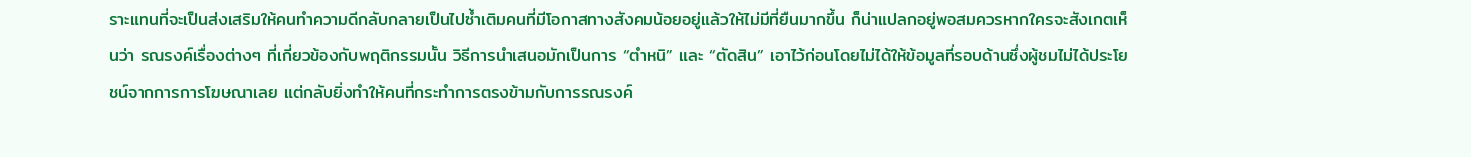ราะแทนที่จะเป็นส่งเสริมให้คนทำความดีกลับกลายเป็นไปซ้ำเติมคนที่มีโอกาสทางสังคมน้อยอยู่แล้วให้ไม่มีที่ยืนมากขึ้น ก็น่าแปลกอยู่พอสมควรหากใครจะสังเกตเห็นว่า รณรงค์เรื่องต่างๆ ที่เกี่ยวข้องกับพฤติกรรมนั้น วิธีการนำเสนอมักเป็นการ “ตำหนิ” และ “ตัดสิน” เอาไว้ก่อนโดยไม่ได้ให้ข้อมูลที่รอบด้านซึ่งผู้ชมไม่ได้ประโยชน์จากการการโฆษณาเลย แต่กลับยิ่งทำให้คนที่กระทำการตรงข้ามกับการรณรงค์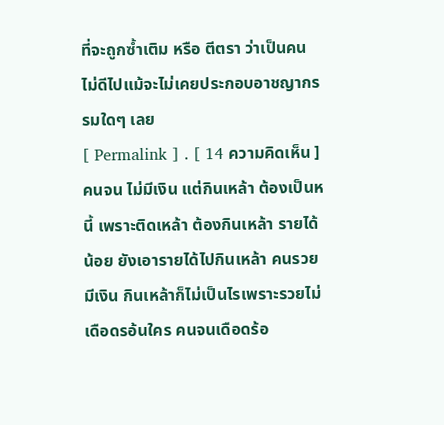ที่จะถูกซ้ำเติม หรือ ตีตรา ว่าเป็นคนไม่ดีไปแม้จะไม่เคยประกอบอาชญากรรมใดๆ เลย
[ Permalink ] . [ 14 ความคิดเห็น ]
คนจน ไม่มีเงิน แต่กินเหล้า ต้องเป็นหนี้ เพราะติดเหล้า ต้องกินเหล้า รายได้น้อย ยังเอารายได้ไปกินเหล้า คนรวย มีเงิน กินเหล้าก็ไม่เป็นไรเพราะรวยไม่เดือดรอ้นใคร คนจนเดือดร้อ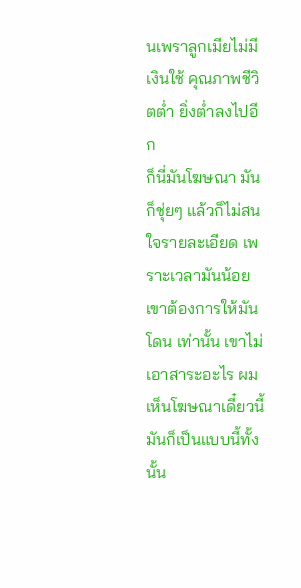นเพราลูกเมียไม่มีเงินใช้ คุณภาพชีวิตต่ำ ยิ่งต่ำลงไปอีก
ก็นี่มันโฆษณา มันก็ชุ่ยๆ แล้วก็ไม่สนใจรายละเอียด เพราะเวลามันน้อยเขาต้องการให้มัน โดน เท่านั้น เขาไม่เอาสาระอะไร ผมเห็นโฆษณาเดี๋ยวนี้มันก็เป็นแบบนี้ทั้งนั้น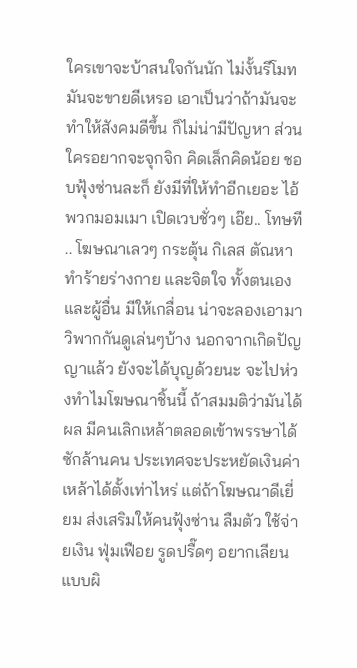ใครเขาจะบ้าสนใจกันนัก ไม่งั้นรีโมทมันจะขายดีเหรอ เอาเป็นว่าถ้ามันจะทำให้สังคมดีขึ้น ก็ไม่น่ามีปัญหา ส่วนใครอยากจะจุกจิก คิดเล็กคิดน้อย ชอบฟุ้งซ่านละก็ ยังมีที่ให้ทำอีกเยอะ ไอ้พวกมอมเมา เปิดเวบชั่วๆ เอ๊ย.. โทษที .. โฆษณาเลวๆ กระตุ้น กิเลส ตัณหา ทำร้ายร่างกาย และจิตใจ ทั้งตนเอง และผู้อื่น มีให้เกลื่อน น่าจะลองเอามาวิพากกันดูเล่นๆบ้าง นอกจากเกิดปัญญาแล้ว ยังจะได้บุญด้วยนะ จะไปห่วงทำไมโฆษณาชิ้นนี้ ถ้าสมมติว่ามันได้ผล มีคนเลิกเหล้าตลอดเข้าพรรษาได้ซักล้านคน ประเทศจะประหยัดเงินค่าเหล้าได้ตั้งเท่าไหร่ แต่ถ้าโฆษณาดีเยี่ยม ส่งเสริมให้คนฟุ้งซ่าน ลืมตัว ใช้จ่ายเงิน ฟุ่มเฟือย รูดปรื๊ดๆ อยากเลียนแบบผิ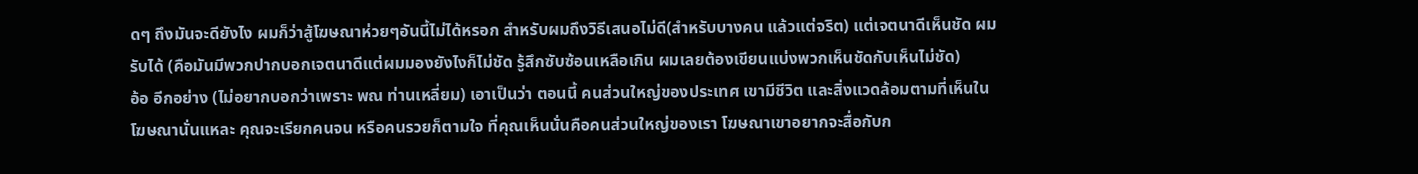ดๆ ถึงมันจะดียังไง ผมก็ว่าสู้โฆษณาห่วยๆอันนี้ไม่ได้หรอก สำหรับผมถึงวิธีเสนอไม่ดี(สำหรับบางคน แล้วแต่จริต) แต่เจตนาดีเห็นชัด ผมรับได้ (คือมันมีพวกปากบอกเจตนาดีแต่ผมมองยังไงก็ไม่ชัด รู้สึกซับซ้อนเหลือเกิน ผมเลยต้องเขียนแบ่งพวกเห็นชัดกับเห็นไม่ชัด)
อ้อ อีกอย่าง (ไม่อยากบอกว่าเพราะ พณ ท่านเหลี่ยม) เอาเป็นว่า ตอนนี้ คนส่วนใหญ่ของประเทศ เขามีชีวิต และสิ่งแวดล้อมตามที่เห็นในโฆษณานั่นแหละ คุณจะเรียกคนจน หรือคนรวยก็ตามใจ ที่คุณเห็นนั่นคือคนส่วนใหญ่ของเรา โฆษณาเขาอยากจะสื่อกับก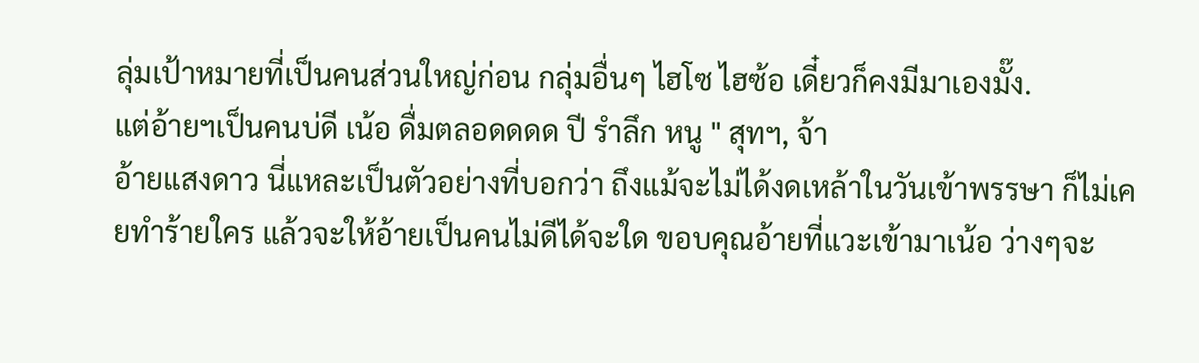ลุ่มเป้าหมายที่เป็นคนส่วนใหญ่ก่อน กลุ่มอื่นๆ ไฮโซ ไฮซ้อ เดี๋ยวก็คงมีมาเองมั๊ง.
แต่อ้ายฯเป็นคนบ่ดี เน้อ ดื่มตลอดดดด ปี รำลึก หนู " สุทฯ, จ้า
อ้ายแสงดาว นี่แหละเป็นตัวอย่างที่บอกว่า ถึงแม้จะไม่ได้งดเหล้าในวันเข้าพรรษา ก็ไม่เคยทำร้ายใคร แล้วจะให้อ้ายเป็นคนไม่ดีได้จะใด ขอบคุณอ้ายที่แวะเข้ามาเน้อ ว่างๆจะ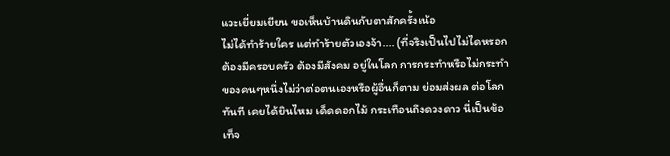แวะเยี่ยมเยียน ขอเห็นบ้านดินกับตาสักครั้งเน้อ
ไม่ได้ทำร้ายใคร แต่ทำร้ายตัวเองจ้า.... (ที่จริงเป็นไปไม่ไดหรอก ต้องมีครอบครัว ต้องมีสังคม อยู่ในโลก การกระทำหรือไม่กระทำ ของคนๆหนึ่งไม่ว่าต่อตนเองหรือผู้อื่นก็ตาม ย่อมส่งผล ต่อโลกทันที เคยได้ยินไหม เด็ดดอกไม้ กระเทือนถึงดวงดาว นี่เป็นข้อเท็จ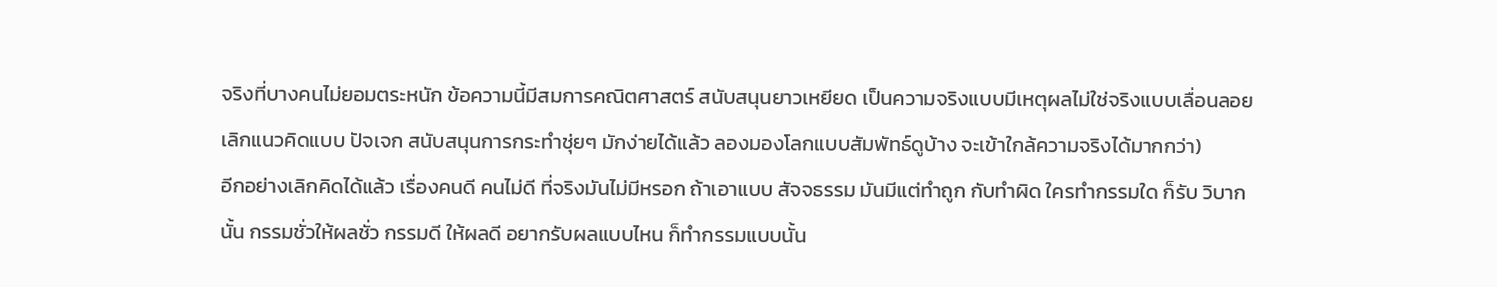จริงที่บางคนไม่ยอมตระหนัก ข้อความนี้มีสมการคณิตศาสตร์ สนับสนุนยาวเหยียด เป็นความจริงแบบมีเหตุผลไม่ใช่จริงแบบเลื่อนลอย เลิกแนวคิดแบบ ปัจเจก สนับสนุนการกระทำชุ่ยๆ มักง่ายได้แล้ว ลองมองโลกแบบสัมพัทธ์ดูบ้าง จะเข้าใกล้ความจริงได้มากกว่า)
อีกอย่างเลิกคิดได้แล้ว เรื่องคนดี คนไม่ดี ที่จริงมันไม่มีหรอก ถ้าเอาแบบ สัจจธรรม มันมีแต่ทำถูก กับทำผิด ใครทำกรรมใด ก็รับ วิบากนั้น กรรมชั่วให้ผลชั่ว กรรมดี ให้ผลดี อยากรับผลแบบไหน ก็ทำกรรมแบบนั้น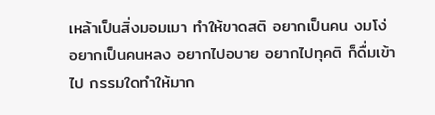เหล้าเป็นสิ่งมอมเมา ทำให้ขาดสติ อยากเป็นคน งมโง่ อยากเป็นคนหลง อยากไปอบาย อยากไปทุคติ ก็ดื่มเข้าไป กรรมใดทำให้มาก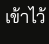เข้าไว้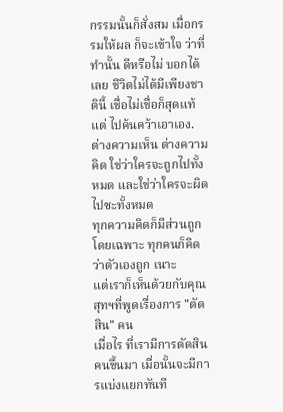กรรมนั้นก็สั่งสม เมื่อกรรมให้ผล ก็จะเข้าใจ ว่าที่ทำนั้น ดีหรือไม่ บอกได้เลย ชีวิตไม่ได้มีเพียงชาตินี้ เชื่อไม่เชื่อก็สุดแท้แต่ ไปค้นคว้าเอาเอง.
ต่างความเห็น ต่างความคิด ใช่ว่าใครจะถูกไปทั้งหมด และใช่ว่าใครจะผิดไปซะทั้งหมด
ทุกความคิดก็มีส่วนถูก โดยเฉพาะ ทุกคนก็คิดว่าตัวเองถูก เนาะ
แต่เราก็เห็นด้วยกับคุณสุทฯที่พูดเรื่องการ "ตัดสิน" คน
เมื่อไร ที่เรามีการตัดสินคนขึ้นมา เมื่อนั้นจะมีการแบ่งแยกทันที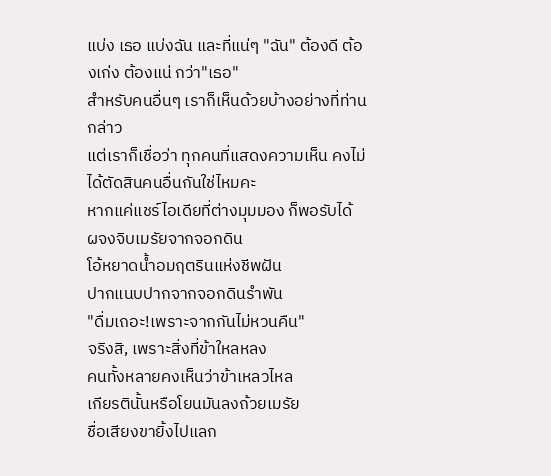แบ่ง เธอ แบ่งฉัน และที่แน่ๆ "ฉัน" ต้องดี ต้องเก่ง ต้องแน่ กว่า"เธอ"
สำหรับคนอื่นๆ เราก็เห็นด้วยบ้างอย่างที่ท่านกล่าว
แต่เราก็เชื่อว่า ทุกคนที่แสดงความเห็น คงไม่ได้ตัดสินคนอื่นกันใช่ไหมคะ
หากแค่แชร์ไอเดียที่ต่างมุมมอง ก็พอรับได้
ผจงจิบเมรัยจากจอกดิน
โอ้หยาดน้ำอมฤตรินแห่งชีพฝัน
ปากแนบปากจากจอกดินรำพัน
"ดื่มเถอะ!เพราะจากกันไม่หวนคืน"
จริงสิ, เพราะสิ่งที่ข้าใหลหลง
คนทั้งหลายคงเห็นว่าข้าเหลวไหล
เกียรตินั้นหรือโยนมันลงถ้วยเมรัย
ชื่อเสียงขายิ้งไปแลก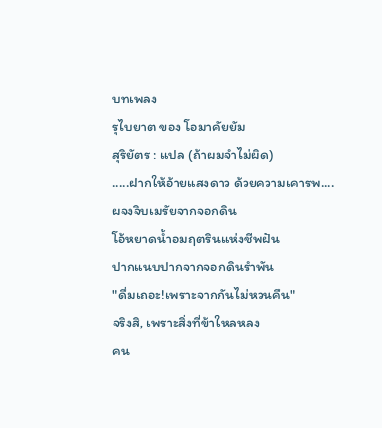บทเพลง
รุไบยาต ของ โอมาคัยยัม
สุริยัตร : แปล (ถ้าผมจำไม่ผิด)
.....ฝากให้อ้ายแสงดาว ด้วยความเคารพ....
ผจงจิบเมรัยจากจอกดิน
โอ้หยาดน้ำอมฤตรินแห่งชีพฝัน
ปากแนบปากจากจอกดินรำพัน
"ดื่มเถอะ!เพราะจากกันไม่หวนคืน"
จริงสิ, เพราะสิ่งที่ข้าใหลหลง
คน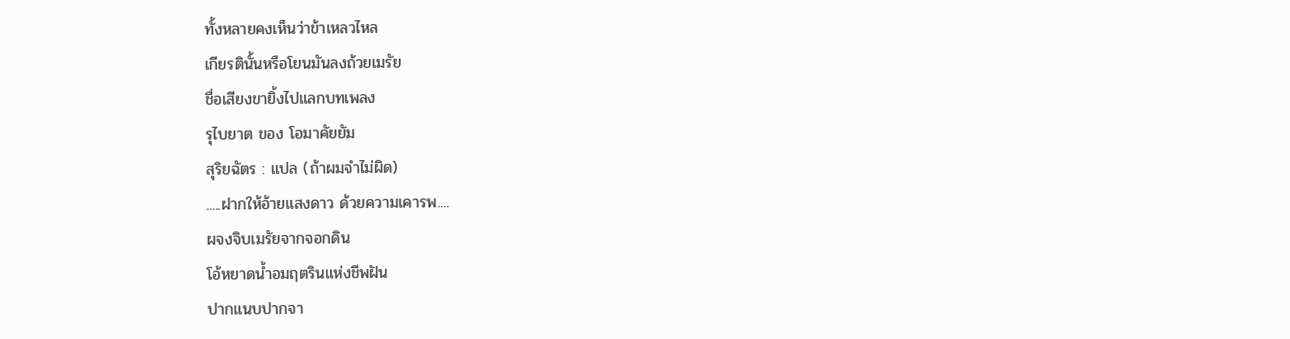ทั้งหลายคงเห็นว่าข้าเหลวไหล
เกียรตินั้นหรือโยนมันลงถ้วยเมรัย
ชื่อเสียงขายิ้งไปแลกบทเพลง
รุไบยาต ของ โอมาคัยยัม
สุริยฉัตร : แปล (ถ้าผมจำไม่ผิด)
.....ฝากให้อ้ายแสงดาว ด้วยความเคารพ....
ผจงจิบเมรัยจากจอกดิน
โอ้หยาดน้ำอมฤตรินแห่งชีพฝัน
ปากแนบปากจา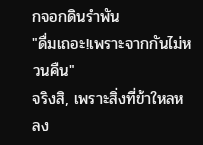กจอกดินรำพัน
"ดื่มเถอะ!เพราะจากกันไม่หวนคืน"
จริงสิ, เพราะสิ่งที่ข้าใหลหลง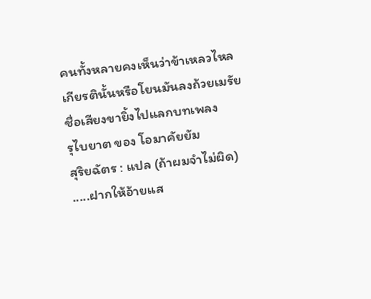คนทั้งหลายคงเห็นว่าข้าเหลวไหล
เกียรตินั้นหรือโยนมันลงถ้วยเมรัย
ชื่อเสียงขายิ้งไปแลกบทเพลง
รุไบยาต ของ โอมาคัยยัม
สุริยฉัตร : แปล (ถ้าผมจำไม่ผิด)
.....ฝากให้อ้ายแส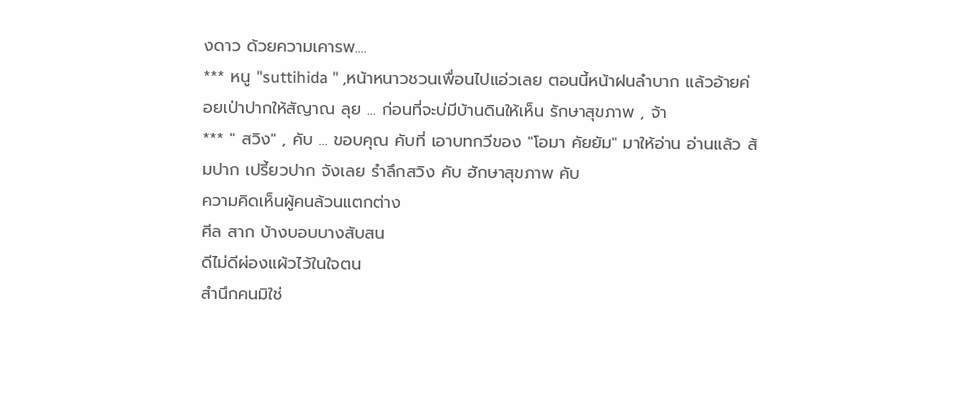งดาว ด้วยความเคารพ....
*** หนู "suttihida " ,หน้าหนาวชวนเพื่อนไปแอ่วเลย ตอนนี้หน้าฝนลำบาก แล้วอ้ายค่อยเป่าปากให้สัญาณ ลุย ... ก่อนที่จะบ่มีบ้านดินให้เห็น รักษาสุขภาพ , จ้า
*** " สวิง" , คับ ... ขอบคุณ คับที่ เอาบทกวีของ "โอมา คัยยัม" มาให้อ่าน อ่านแล้ว ส้มปาก เปรี้ยวปาก จังเลย รำลึกสวิง คับ ฮักษาสุขภาพ คับ
ความคิดเห็นผู้คนล้วนแตกต่าง
ศีล สาก บ้างบอบบางสับสน
ดีไม่ดีผ่องแผ้วไว้ในใจตน
สำนึกคนมิใช่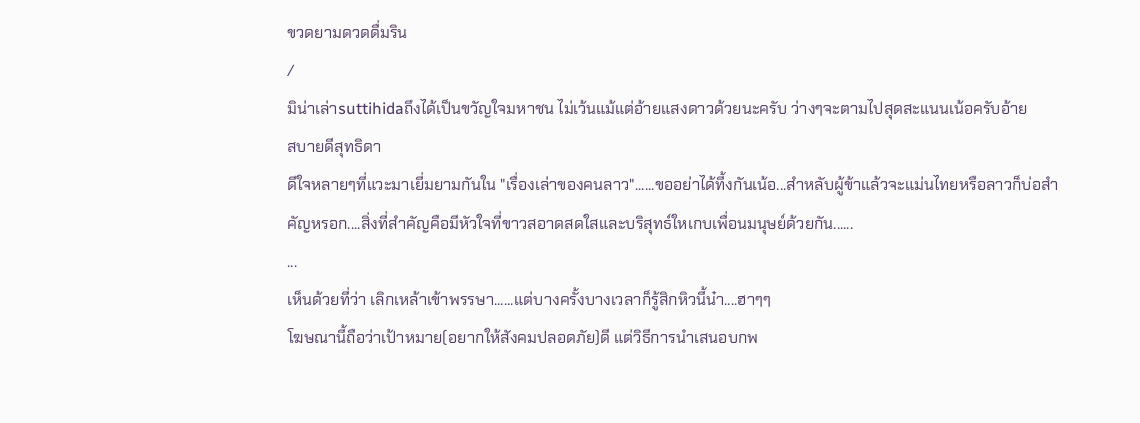ขวดยามดวดดื่มริน
/
มิน่าเล่าsuttihidaถึงได้เป็นขวัญใจมหาชน ไม่เว้นแม้แต่อ้ายแสงดาวด้วยนะครับ ว่างๆจะตามไปสุดสะแนนเน้อครับอ้าย
สบายดีสุทธิดา
ดีใจหลายๆที่แวะมาเยี่มยามกันใน "เรื่องเล่าของคนลาว"......ขออย่าได้ที้งกันเน้อ...สำหลับผู้ข้าแล้วจะแม่นไทยหรือลาวก็บ่อสำคัญหรอก....สิ่งที่สำคัญคือมีหัวใจที่ขาวสอาดสดใสและบริสุทธ์ใหเกบเพื่อนมนุษย์ด้วยกัน......
...
เห็นด้วยที่ว่า เลิกเหล้าเข้าพรรษา......แต่บางครั้งบางเวลาก็รู้สิกหิวนี้น๋า....ฮาๆๆ
โฆษณานี้ถือว่าเป้าหมาย(อยากให้สังคมปลอดภัย)ดี แต่วิธีการนำเสนอบกพ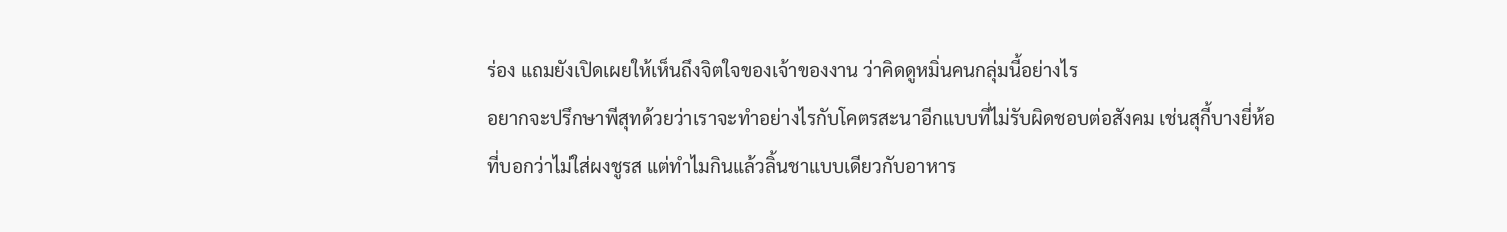ร่อง แถมยังเปิดเผยให้เห็นถึงจิตใจของเจ้าของงาน ว่าคิดดูหมิ่นคนกลุ่มนี้อย่างไร
อยากจะปรึกษาพีสุทด้วยว่าเราจะทำอย่างไรกับโคตรสะนาอีกแบบที่ไม่รับผิดชอบต่อสังคม เช่นสุกี้บางยี่ห้อที่บอกว่าไม่ใส่ผงชูรส แต่ทำไมกินแล้วลิ้นชาแบบเดียวกับอาหาร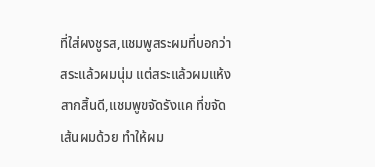ที่ใส่ผงชูรส,แชมพูสระผมที่บอกว่าสระแล้วผมนุ่ม แต่สระแล้วผมแห้งสากสิ้นดี,แชมพูขจัดรังแค ที่ขจัดเส้นผมด้วย ทำให้ผม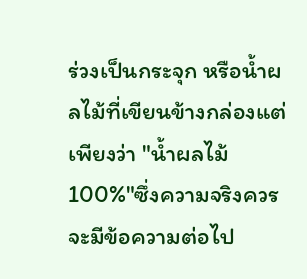ร่วงเป็นกระจุก หรือน้ำผลไม้ที่เขียนข้างกล่องแต่เพียงว่า "น้ำผลไม้ 100%"ซึ่งความจริงควรจะมีข้อความต่อไป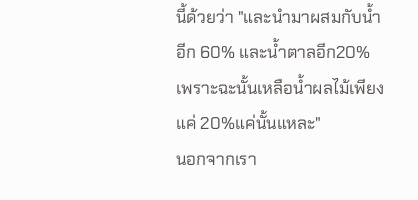นี้ด้วยว่า "และนำมาผสมกับน้ำอีก 60% และน้ำตาลอีก20%เพราะฉะนั้นเหลือน้ำผลไม้เพียงแค่ 20%แค่นั้นแหละ"
นอกจากเรา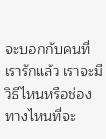จะบอกกับคนที่เรารักแล้ว เราจะมีวิธีไหนหรือช่องทางไหนที่จะ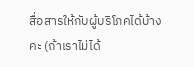สื่อสารให้กับผู้บริโภคได้บ้างคะ (ถ้าเราไม่ได้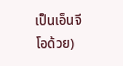เป็นเอ็นจีโอด้วย)